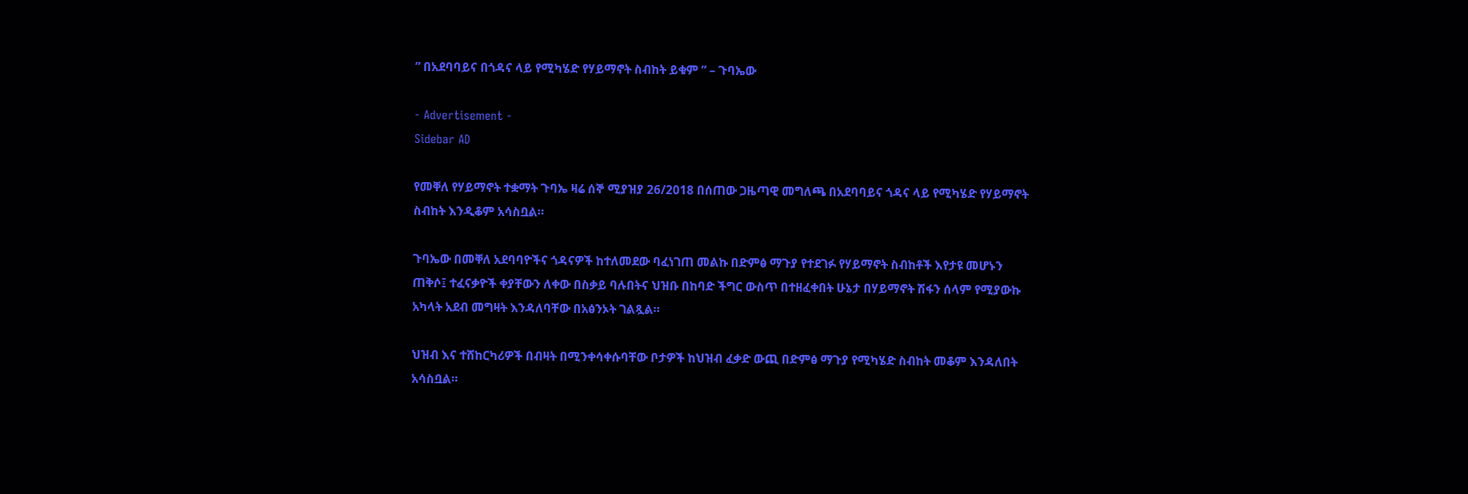” በአደባባይና በጎዳና ላይ የሚካሄድ የሃይማኖት ስብከት ይቁም ” – ጉባኤው

- Advertisement -
Sidebar AD

የመቐለ የሃይማኖት ተቋማት ጉባኤ ዛሬ ሰኞ ሚያዝያ 26/2018 በሰጠው ጋዜጣዊ መግለጫ በአደባባይና ጎዳና ላይ የሚካሄድ የሃይማኖት ስብከት እንዲቆም አሳስቧል።

ጉባኤው በመቐለ አደባባዮችና ጎዳናዎች ከተለመደው ባፈነገጠ መልኩ በድምፅ ማጉያ የተደገፉ የሃይማኖት ስብከቶች እየታዩ መሆኑን ጠቅሶ፤ ተፈናቃዮች ቀያቸውን ለቀው በስቃይ ባሉበትና ህዝቡ በከባድ ችግር ውስጥ በተዘፈቀበት ሁኔታ በሃይማኖት ሽፋን ሰላም የሚያውኩ አካላት አደብ መግዛት እንዳለባቸው በአፅንኦት ገልጿል።

ህዝብ እና ተሸከርካሪዎች በብዛት በሚንቀሳቀሱባቸው ቦታዎች ከህዝብ ፈቃድ ውጪ በድምፅ ማጉያ የሚካሄድ ስብከት መቆም እንዳለበት አሳስቧል።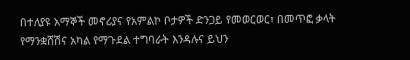በተለያዩ አማኞች መኖሪያና የአምልኮ ቦታዎች ድንጋይ የመወርወር፣ በመጥፎ ቃላት የማንቋሸሽና አካል የማጉደል ተግባራት እንዳሉና ይህን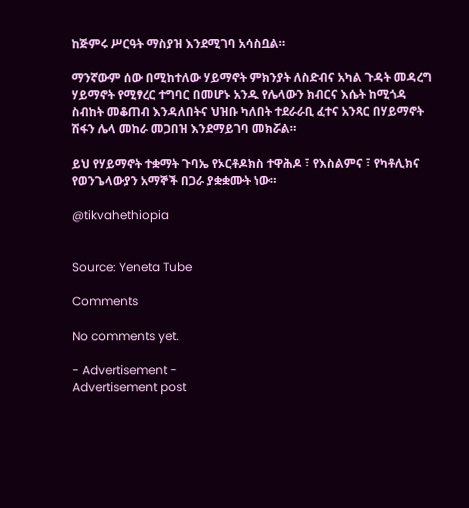ከጅምሩ ሥርዓት ማስያዝ እንደሚገባ አሳስቧል።

ማንኛውም ሰው በሚከተለው ሃይማኖት ምክንያት ለስድብና አካል ጉዳት መዳረግ ሃይማኖት የሚፃረር ተግባር በመሆኑ አንዱ የሌላውን ክብርና እሴት ከሚጎዳ ስብከት መቆጠብ እንዳለበትና ህዝቡ ካለበት ተደራራቢ ፈተና አንጻር በሃይማኖት ሽፋን ሌላ መከራ መጋበዝ እንደማይገባ መክሯል።

ይህ የሃይማኖት ተቋማት ጉባኤ የኦርቶዶክስ ተዋሕዶ ፣ የእስልምና ፣ የካቶሊክና የወንጌላውያን አማኞች በጋራ ያቋቋሙት ነው።

@tikvahethiopia


Source: Yeneta Tube

Comments

No comments yet.

- Advertisement -
Advertisement post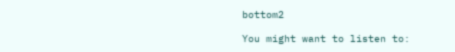bottom2

You might want to listen to: